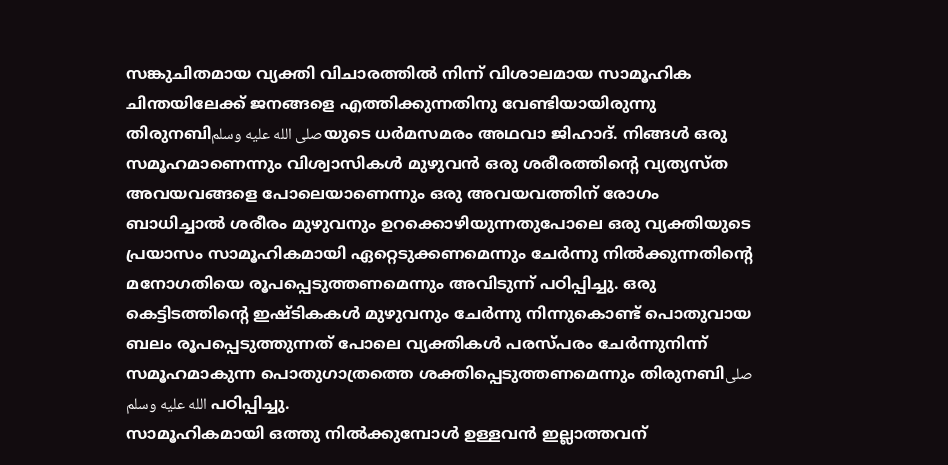സങ്കുചിതമായ വ്യക്തി വിചാരത്തിൽ നിന്ന് വിശാലമായ സാമൂഹിക ചിന്തയിലേക്ക് ജനങ്ങളെ എത്തിക്കുന്നതിനു വേണ്ടിയായിരുന്നു തിരുനബിصلى الله عليه وسلمയുടെ ധർമസമരം അഥവാ ജിഹാദ്. നിങ്ങൾ ഒരു സമൂഹമാണെന്നും വിശ്വാസികൾ മുഴുവൻ ഒരു ശരീരത്തിൻ്റെ വ്യത്യസ്ത അവയവങ്ങളെ പോലെയാണെന്നും ഒരു അവയവത്തിന് രോഗം ബാധിച്ചാൽ ശരീരം മുഴുവനും ഉറക്കൊഴിയുന്നതുപോലെ ഒരു വ്യക്തിയുടെ പ്രയാസം സാമൂഹികമായി ഏറ്റെടുക്കണമെന്നും ചേർന്നു നിൽക്കുന്നതിന്റെ മനോഗതിയെ രൂപപ്പെടുത്തണമെന്നും അവിടുന്ന് പഠിപ്പിച്ചു. ഒരു കെട്ടിടത്തിന്റെ ഇഷ്ടികകൾ മുഴുവനും ചേർന്നു നിന്നുകൊണ്ട് പൊതുവായ ബലം രൂപപ്പെടുത്തുന്നത് പോലെ വ്യക്തികൾ പരസ്പരം ചേർന്നുനിന്ന് സമൂഹമാകുന്ന പൊതുഗാത്രത്തെ ശക്തിപ്പെടുത്തണമെന്നും തിരുനബിصلى الله عليه وسلم പഠിപ്പിച്ചു.
സാമൂഹികമായി ഒത്തു നിൽക്കുമ്പോൾ ഉള്ളവൻ ഇല്ലാത്തവന്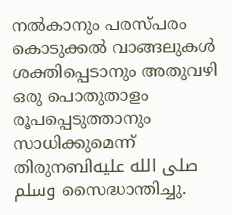നൽകാനും പരസ്പരം കൊടുക്കൽ വാങ്ങലുകൾ ശക്തിപ്പെടാനും അതുവഴി ഒരു പൊതുതാളം രൂപപ്പെടുത്താനും സാധിക്കുമെന്ന് തിരുനബിصلى الله عليه وسلم സൈദ്ധാന്തിച്ചു.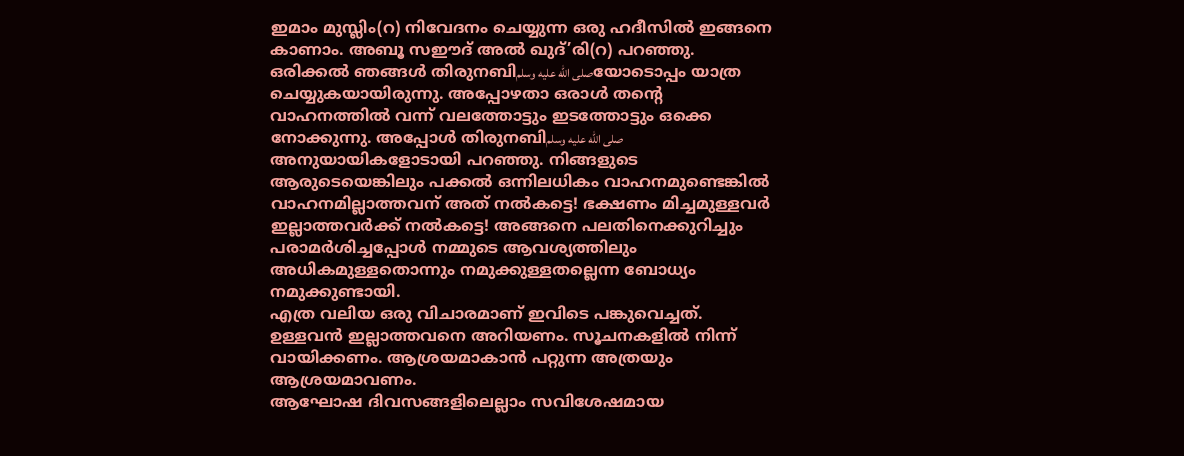ഇമാം മുസ്ലിം(റ) നിവേദനം ചെയ്യുന്ന ഒരു ഹദീസിൽ ഇങ്ങനെ കാണാം. അബൂ സഈദ് അൽ ഖുദ്’രി(റ) പറഞ്ഞു. ഒരിക്കൽ ഞങ്ങൾ തിരുനബിصلى الله عليه وسلمയോടൊപ്പം യാത്ര ചെയ്യുകയായിരുന്നു. അപ്പോഴതാ ഒരാൾ തന്റെ വാഹനത്തിൽ വന്ന് വലത്തോട്ടും ഇടത്തോട്ടും ഒക്കെ നോക്കുന്നു. അപ്പോൾ തിരുനബിصلى الله عليه وسلم അനുയായികളോടായി പറഞ്ഞു. നിങ്ങളുടെ ആരുടെയെങ്കിലും പക്കൽ ഒന്നിലധികം വാഹനമുണ്ടെങ്കിൽ വാഹനമില്ലാത്തവന് അത് നൽകട്ടെ! ഭക്ഷണം മിച്ചമുള്ളവർ ഇല്ലാത്തവർക്ക് നൽകട്ടെ! അങ്ങനെ പലതിനെക്കുറിച്ചും പരാമർശിച്ചപ്പോൾ നമ്മുടെ ആവശ്യത്തിലും അധികമുള്ളതൊന്നും നമുക്കുള്ളതല്ലെന്ന ബോധ്യം നമുക്കുണ്ടായി.
എത്ര വലിയ ഒരു വിചാരമാണ് ഇവിടെ പങ്കുവെച്ചത്. ഉള്ളവൻ ഇല്ലാത്തവനെ അറിയണം. സൂചനകളിൽ നിന്ന് വായിക്കണം. ആശ്രയമാകാൻ പറ്റുന്ന അത്രയും ആശ്രയമാവണം.
ആഘോഷ ദിവസങ്ങളിലെല്ലാം സവിശേഷമായ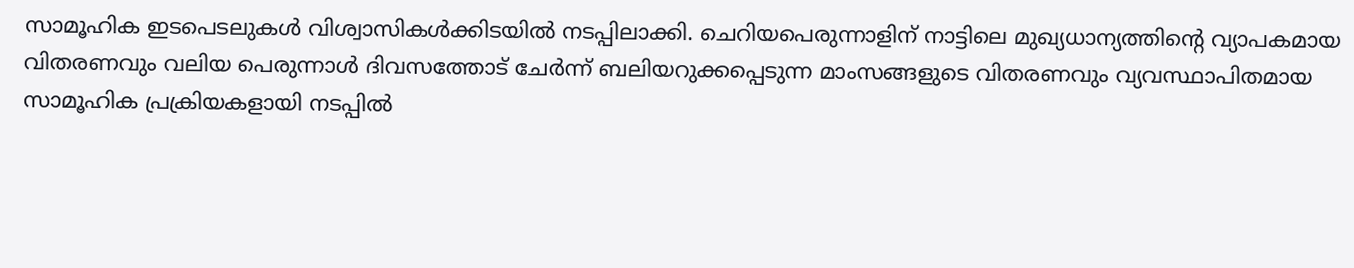സാമൂഹിക ഇടപെടലുകൾ വിശ്വാസികൾക്കിടയിൽ നടപ്പിലാക്കി. ചെറിയപെരുന്നാളിന് നാട്ടിലെ മുഖ്യധാന്യത്തിന്റെ വ്യാപകമായ വിതരണവും വലിയ പെരുന്നാൾ ദിവസത്തോട് ചേർന്ന് ബലിയറുക്കപ്പെടുന്ന മാംസങ്ങളുടെ വിതരണവും വ്യവസ്ഥാപിതമായ സാമൂഹിക പ്രക്രിയകളായി നടപ്പിൽ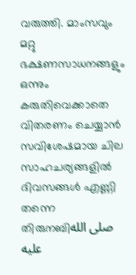വരുത്തി. മാംസവും മറ്റു ഭക്ഷണസാധനങ്ങളും ഒന്നും കരുതിവെക്കാതെ വിതരണം ചെയ്യാൻ സവിശേഷമായ ചില സാഹചര്യങ്ങളിൽ ദിവസങ്ങൾ എണ്ണി തന്നെ തിരുനബിصلى الله عليه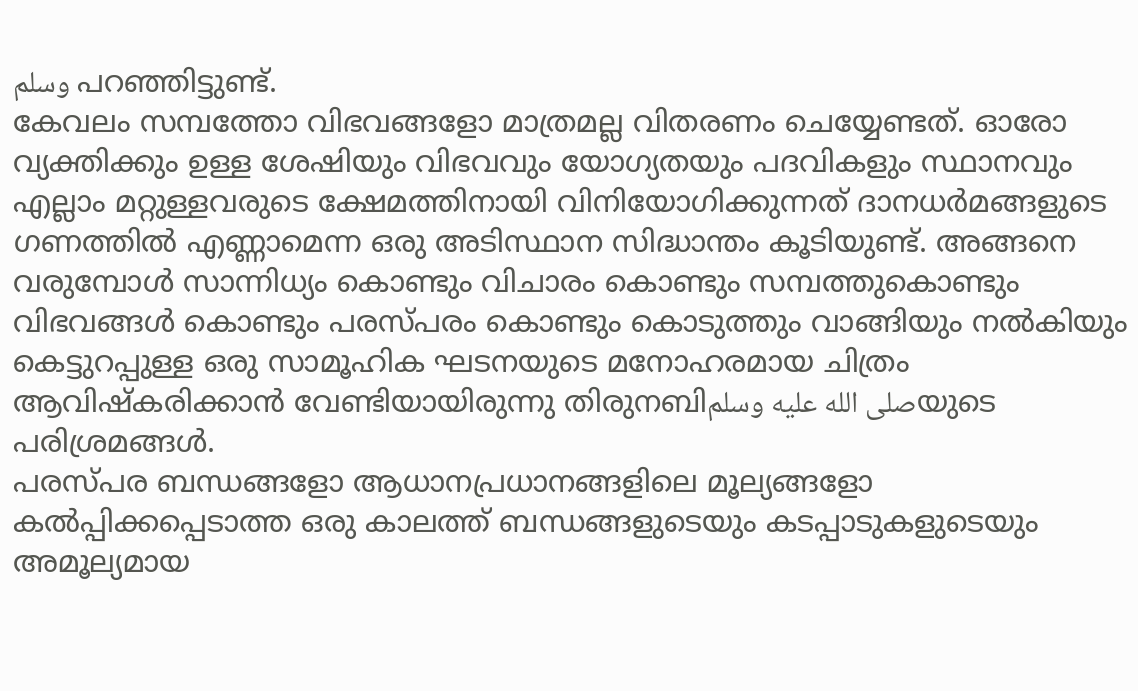وسلم പറഞ്ഞിട്ടുണ്ട്.
കേവലം സമ്പത്തോ വിഭവങ്ങളോ മാത്രമല്ല വിതരണം ചെയ്യേണ്ടത്. ഓരോ വ്യക്തിക്കും ഉള്ള ശേഷിയും വിഭവവും യോഗ്യതയും പദവികളും സ്ഥാനവും എല്ലാം മറ്റുള്ളവരുടെ ക്ഷേമത്തിനായി വിനിയോഗിക്കുന്നത് ദാനധർമങ്ങളുടെ ഗണത്തിൽ എണ്ണാമെന്ന ഒരു അടിസ്ഥാന സിദ്ധാന്തം കൂടിയുണ്ട്. അങ്ങനെ വരുമ്പോൾ സാന്നിധ്യം കൊണ്ടും വിചാരം കൊണ്ടും സമ്പത്തുകൊണ്ടും വിഭവങ്ങൾ കൊണ്ടും പരസ്പരം കൊണ്ടും കൊടുത്തും വാങ്ങിയും നൽകിയും കെട്ടുറപ്പുള്ള ഒരു സാമൂഹിക ഘടനയുടെ മനോഹരമായ ചിത്രം ആവിഷ്കരിക്കാൻ വേണ്ടിയായിരുന്നു തിരുനബിصلى الله عليه وسلمയുടെ പരിശ്രമങ്ങൾ.
പരസ്പര ബന്ധങ്ങളോ ആധാനപ്രധാനങ്ങളിലെ മൂല്യങ്ങളോ കൽപ്പിക്കപ്പെടാത്ത ഒരു കാലത്ത് ബന്ധങ്ങളുടെയും കടപ്പാടുകളുടെയും അമൂല്യമായ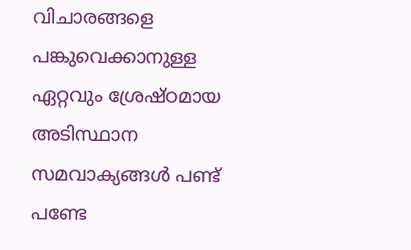വിചാരങ്ങളെ പങ്കുവെക്കാനുള്ള ഏറ്റവും ശ്രേഷ്ഠമായ അടിസ്ഥാന സമവാക്യങ്ങൾ പണ്ട് പണ്ടേ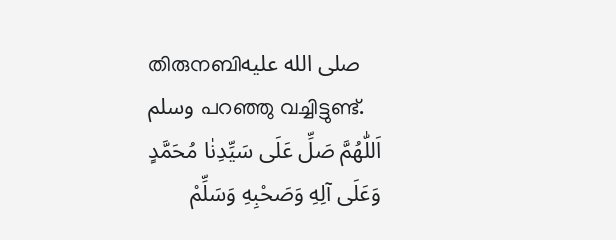തിരുനബിصلى الله عليه وسلم പറഞ്ഞു വച്ചിട്ടുണ്ട്.
اَللّٰهُمَّ صَلِّ عَلَى سَيِّدِنٰا مُحَمَّدٍ وَعَلَى آلِهِ وَصَحْبِهِ وَسَلِّمْ